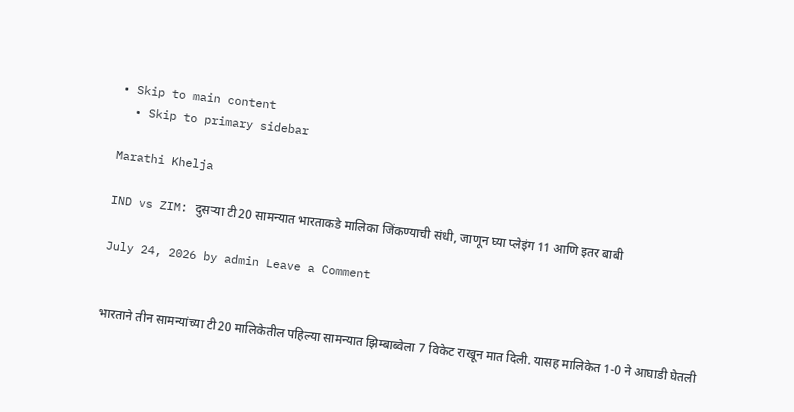• Skip to main content
  • Skip to primary sidebar

Marathi Khelja

IND vs ZIM: दुसऱ्या टी20 सामन्यात भारताकडे मालिका जिंकण्याची संधी, जाणून घ्या प्लेइंग 11 आणि इतर बाबी

July 24, 2026 by admin Leave a Comment


भारताने तीन सामन्यांच्या टी20 मालिकेतील पहिल्या सामन्यात झिम्बाब्वेला 7 विकेट राखून मात दिली. यासह मालिकेत 1-0 ने आघाडी घेतली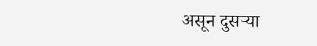असून दुसऱ्या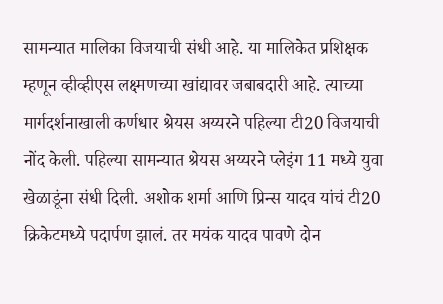सामन्यात मालिका विजयाची संधी आहे. या मालिकेत प्रशिक्षक म्हणून व्हीव्हीएस लक्ष्मणच्या खांद्यावर जबाबदारी आहे. त्याच्या मार्गदर्शनाखाली कर्णधार श्रेयस अय्यरने पहिल्या टी20 विजयाची नोंद केली. पहिल्या सामन्यात श्रेयस अय्यरने प्लेइंग 11 मध्ये युवा खेळाडूंना संधी दिली. अशोक शर्मा आणि प्रिन्स यादव यांचं टी20 क्रिकेटमध्ये पदार्पण झालं. तर मयंक यादव पावणे दोन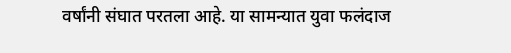वर्षांनी संघात परतला आहे. या सामन्यात युवा फलंदाज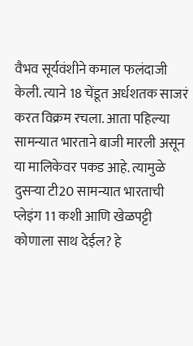वैभव सूर्यवंशीने कमाल फलंदाजी केली. त्याने 18 चेंडूत अर्धशतक साजरं करत विक्रम रचला. आता पहिल्या सामन्यात भारताने बाजी मारली असून या मालिकेवर पकड आहे. त्यामुळे दुसऱ्या टी20 सामन्यात भारताची प्लेइंग 11 कशी आणि खेळपट्टी कोणाला साथ देईल? हे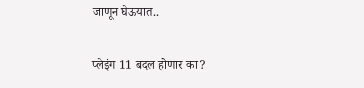जाणून घेऊयात..

प्लेइंग 11 बदल होणार का?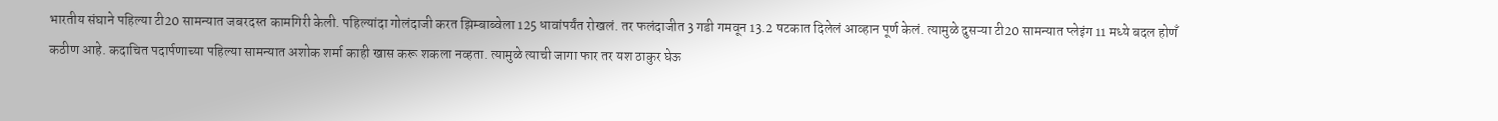भारतीय संघाने पहिल्या टी20 सामन्यात जबरदस्त कामगिरी केली. पहिल्यांदा गोलंदाजी करत झिम्बाब्वेला 125 धावांपर्यंत रोखलं. तर फलंदाजीत 3 गडी गमवून 13.2 षटकात दिलेलं आव्हान पूर्ण केलं. त्यामुळे दुसऱ्या टी20 सामन्यात प्लेइंग 11 मध्ये बदल होणँ कठीण आहे. कदाचित पदार्पणाच्या पहिल्या सामन्यात अशोक शर्मा काही खास करू शकला नव्हता. त्यामुळे त्याची जागा फार तर यश ठाकुर घेऊ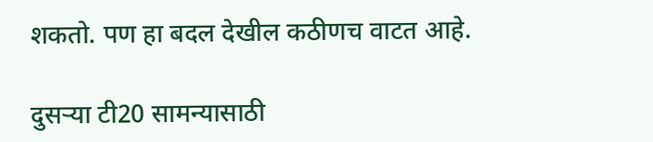शकतो. पण हा बदल देखील कठीणच वाटत आहे.

दुसऱ्या टी20 सामन्यासाठी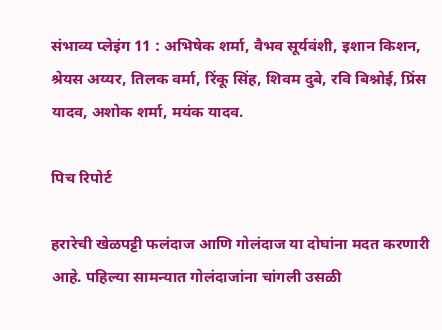संभाव्य प्लेइंग 11 : अभिषेक शर्मा, वैभव सूर्यवंशी, इशान किशन, श्रेयस अय्यर, तिलक वर्मा, रिंकू सिंह, शिवम दुबे, रवि बिश्नोई, प्रिंस यादव, अशोक शर्मा, मयंक यादव.

पिच रिपोर्ट

हरारेची खेळपट्टी फलंदाज आणि गोलंदाज या दोघांना मदत करणारी आहे. पहिल्या सामन्यात गोलंदाजांना चांगली उसळी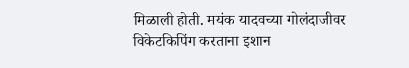मिळाली होती. मयंक यादवच्या गोलंदाजीवर विकेटकिपिंग करताना इशान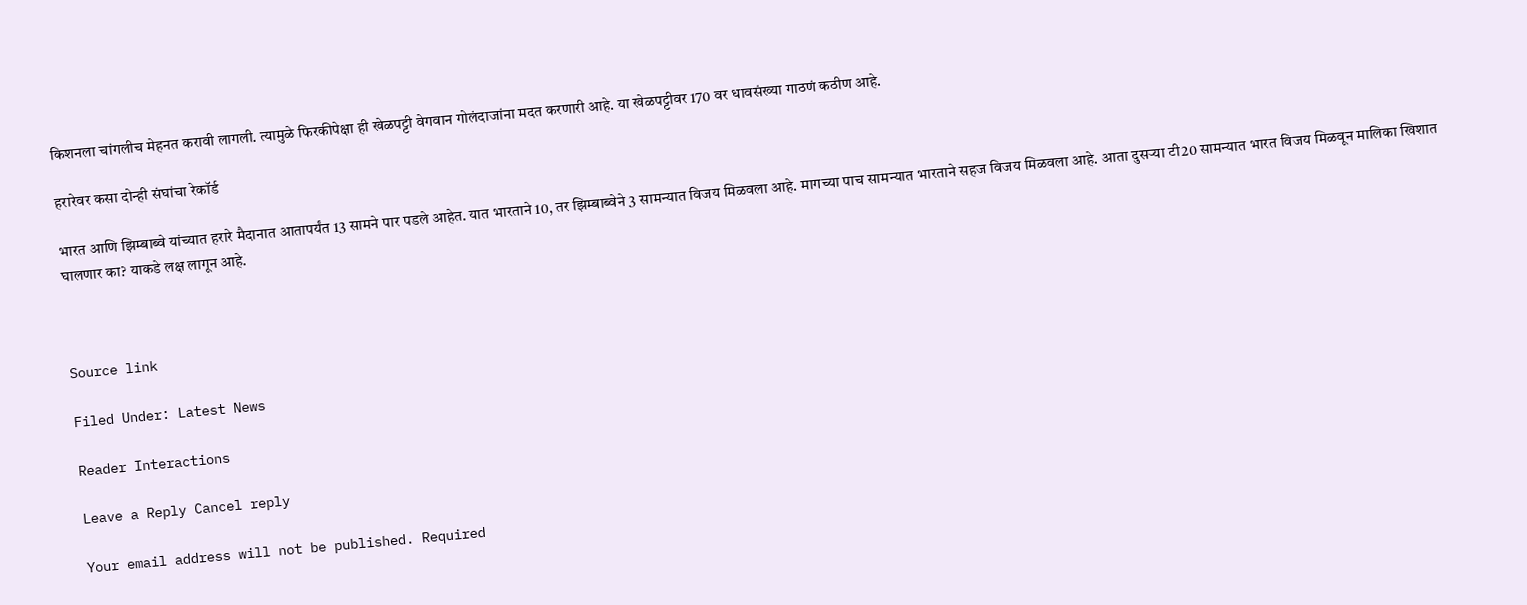किशनला चांगलीच मेहनत करावी लागली. त्यामुळे फिरकीपेक्षा ही खेळपट्टी वेगवान गोलंदाजांना मदत करणारी आहे. या खेळपट्टीवर 170 वर धावसंख्या गाठणं कठीण आहे.

हरारेवर कसा दोन्ही संघांचा रेकॉर्ड

भारत आणि झिम्बाब्वे यांच्यात हरारे मैदानात आतापर्यंत 13 सामने पार पडले आहेत. यात भारताने 10, तर झिम्बाब्वेने 3 सामन्यात विजय मिळवला आहे. मागच्या पाच सामन्यात भारताने सहज विजय मिळवला आहे. आता दुसऱ्या टी20 सामन्यात भारत विजय मिळवून मालिका खिशात घालणार का? याकडे लक्ष लागून आहे.



Source link

Filed Under: Latest News

Reader Interactions

Leave a Reply Cancel reply

Your email address will not be published. Required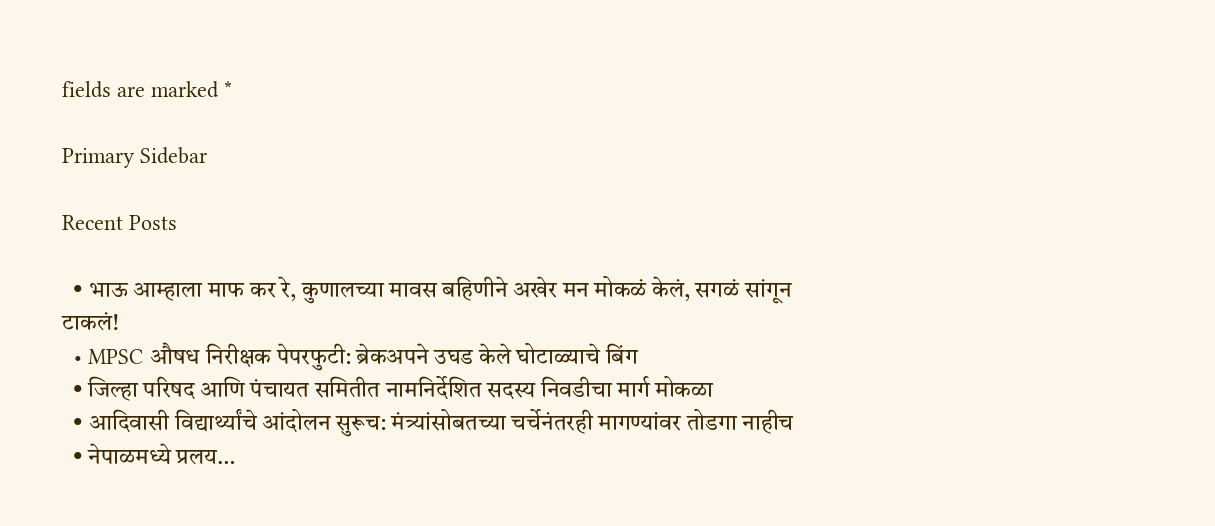fields are marked *

Primary Sidebar

Recent Posts

  • भाऊ आम्हाला माफ कर रे, कुणालच्या मावस बहिणीने अखेर मन मोकळं केलं, सगळं सांगून टाकलं!
  • MPSC औषध निरीक्षक पेपरफुटी: ब्रेकअपने उघड केले घोटाळ्याचे बिंग
  • जिल्हा परिषद आणि पंचायत समितीत नामनिर्देशित सदस्य निवडीचा मार्ग मोकळा
  • आदिवासी विद्यार्थ्यांचे आंदोलन सुरूच: मंत्र्यांसोबतच्या चर्चेनंतरही मागण्यांवर तोडगा नाहीच
  • नेपाळमध्ये प्रलय…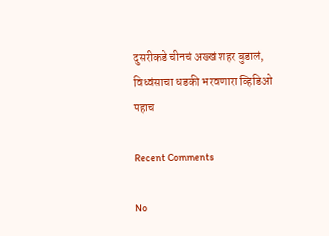दुसरीकडे चीनचं अख्खं शहर बुडालं, विध्वंसाचा धडकी भरवणारा व्हिडिओ पहाच

Recent Comments

No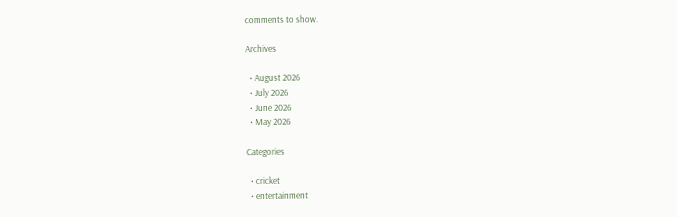comments to show.

Archives

  • August 2026
  • July 2026
  • June 2026
  • May 2026

Categories

  • cricket
  • entertainment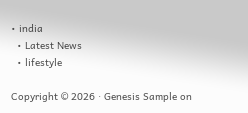• india
  • Latest News
  • lifestyle

Copyright © 2026 · Genesis Sample on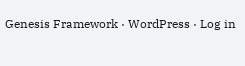Genesis Framework · WordPress · Log in